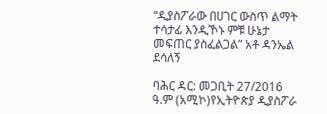“ዲያስፖራው በሀገር ውስጥ ልማት ተሳታፊ እንዲኾኑ ምቹ ሁኔታ መፍጠር ያስፈልጋል” አቶ ዳንኤል ደሳለኝ

ባሕር ዳር: መጋቢት 27/2016 ዓ.ም (አሚኮ)የኢትዮጵያ ዲያስፖራ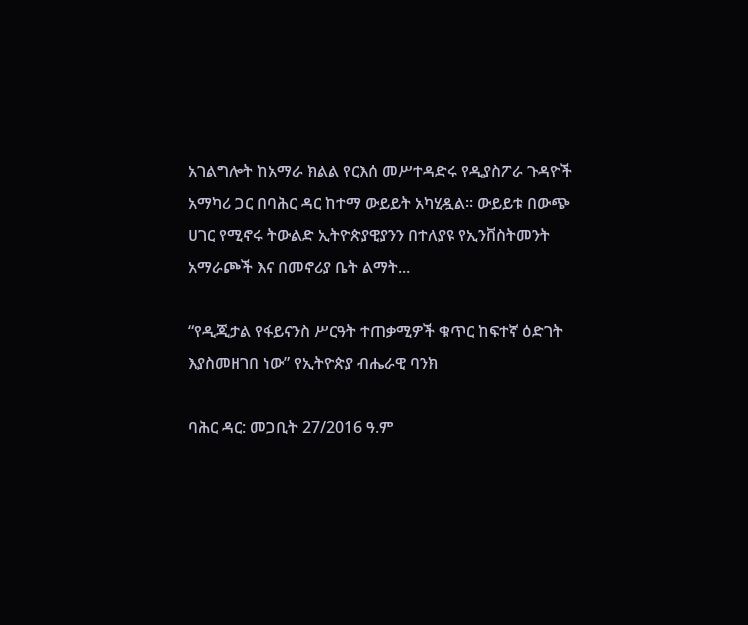አገልግሎት ከአማራ ክልል የርእሰ መሥተዳድሩ የዲያስፖራ ጉዳዮች አማካሪ ጋር በባሕር ዳር ከተማ ውይይት አካሂዷል። ውይይቱ በውጭ ሀገር የሚኖሩ ትውልድ ኢትዮጵያዊያንን በተለያዩ የኢንቨስትመንት አማራጮች እና በመኖሪያ ቤት ልማት...

“የዲጂታል የፋይናንስ ሥርዓት ተጠቃሚዎች ቁጥር ከፍተኛ ዕድገት እያስመዘገበ ነው” የኢትዮጵያ ብሔራዊ ባንክ

ባሕር ዳር: መጋቢት 27/2016 ዓ.ም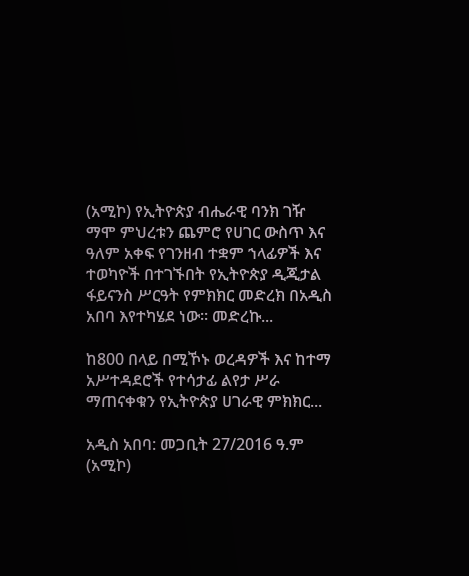(አሚኮ) የኢትዮጵያ ብሔራዊ ባንክ ገዥ ማሞ ምህረቱን ጨምሮ የሀገር ውስጥ እና ዓለም አቀፍ የገንዘብ ተቋም ኀላፊዎች እና ተወካዮች በተገኙበት የኢትዮጵያ ዲጂታል ፋይናንስ ሥርዓት የምክክር መድረክ በአዲስ አበባ እየተካሄደ ነው። መድረኩ...

ከ800 በላይ በሚኾኑ ወረዳዎች እና ከተማ አሥተዳደሮች የተሳታፊ ልየታ ሥራ ማጠናቀቁን የኢትዮጵያ ሀገራዊ ምክክር...

አዲስ አበባ: መጋቢት 27/2016 ዓ.ም (አሚኮ)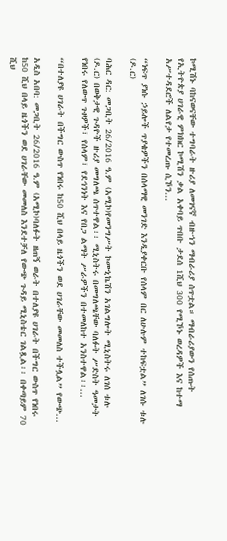ኮሚሽኑ ባከናወናቸው ተግባራት ዙሪያ ለመገናኛ ብዙኀን ማብራሪያ ሰጥቷል። ማብራሪያውን የሰጡት የኢትዮጵያ ሀገራዊ ምክክር ኮሚሽን ቃል አቀባይ ጥበቡ ታደሰ 1ሺህ 300 የሚኾኑ ወረዳዎች እና ከተማ አሥተዳደሮች ለልየታ የተመረጡ ሲኾን...

“ነፍጥ ያነሱ ኃይሎች ጥያቄዎችን በሰላማዊ መንገድ እንዲያቀርቡ የሰላም በር ለሁሉም ተከፍቷል” ለገሱ ቱሉ (ዶ.ር)

ባሕር ዳር: መጋቢት 26/2016 ዓ.ም (አሚኮ)የመንግሥት ኮሙኒኬሽን አገልግሎት ሚኒስትሩ ለገሰ ቱሉ (ዶ.ር) በወቅታዊ ጉዳዮች ዙሪያ መግለጫ ሰጥተዋል፡፡ ሚኒስትሩ በመግለጫቸው ባለፉት ሥድስት ዓመታት የነበሩ የለውጥ ጉዞዎች፣ የሰላም፣ የደኅንነት እና የበጋ ልማት ሥራዎችን በተመለከተ አንስተዋል፡፡...

“በተለያዩ ሀገራት በችግር ውስጥ የነበሩ ከ50 ሺህ በላይ ዜጎችን ወደ ሀገራቸው መመለስ ተችሏል” የውጭ...

አዲስ አበባ: መጋቢት 26/2016 ዓ.ም (አሚኮ)ባለፉት ዘጠኝ ወራት በተለያዩ ሀገራት በችግር ውስጥ የነበሩ ከ50 ሺህ በላይ ዜጎችን ወደ ሀገራቸው መመለስ እንደተቻለ የውጭ ጉዳይ ሚኒስቴር ገልጿል፡፡ በቀጣይም 70 ሺህ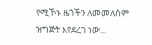የሚኾኑ ዜጎችን ለመመለስም ዝግጅት እየደረገ ነው...